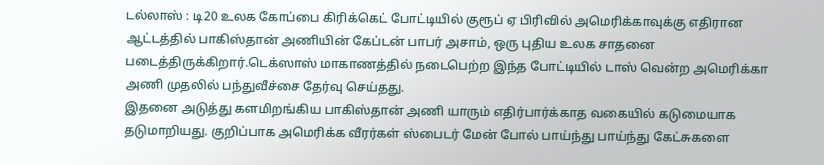டல்லாஸ் : டி20 உலக கோப்பை கிரிக்கெட் போட்டியில் குரூப் ஏ பிரிவில் அமெரிக்காவுக்கு எதிரான ஆட்டத்தில் பாகிஸ்தான் அணியின் கேப்டன் பாபர் அசாம், ஒரு புதிய உலக சாதனை படைத்திருக்கிறார்.டெக்ஸாஸ் மாகாணத்தில் நடைபெற்ற இந்த போட்டியில் டாஸ் வென்ற அமெரிக்கா அணி முதலில் பந்துவீச்சை தேர்வு செய்தது.
இதனை அடுத்து களமிறங்கிய பாகிஸ்தான் அணி யாரும் எதிர்பார்க்காத வகையில் கடுமையாக தடுமாறியது. குறிப்பாக அமெரிக்க வீரர்கள் ஸ்பைடர் மேன் போல் பாய்ந்து பாய்ந்து கேட்சுகளை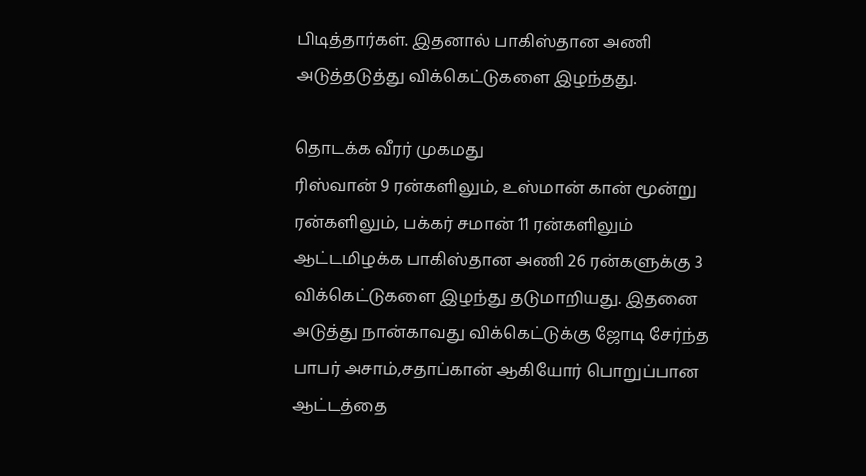பிடித்தார்கள். இதனால் பாகிஸ்தான அணி அடுத்தடுத்து விக்கெட்டுகளை இழந்தது.

தொடக்க வீரர் முகமது
ரிஸ்வான் 9 ரன்களிலும், உஸ்மான் கான் மூன்று ரன்களிலும், பக்கர் சமான் 11 ரன்களிலும் ஆட்டமிழக்க பாகிஸ்தான அணி 26 ரன்களுக்கு 3 விக்கெட்டுகளை இழந்து தடுமாறியது. இதனை அடுத்து நான்காவது விக்கெட்டுக்கு ஜோடி சேர்ந்த பாபர் அசாம்,சதாப்கான் ஆகியோர் பொறுப்பான ஆட்டத்தை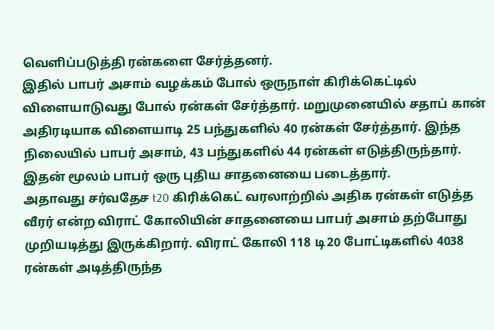வெளிப்படுத்தி ரன்களை சேர்த்தனர்.
இதில் பாபர் அசாம் வழக்கம் போல் ஒருநாள் கிரிக்கெட்டில் விளையாடுவது போல் ரன்கள் சேர்த்தார். மறுமுனையில் சதாப் கான் அதிரடியாக விளையாடி 25 பந்துகளில் 40 ரன்கள் சேர்த்தார். இந்த நிலையில் பாபர் அசாம், 43 பந்துகளில் 44 ரன்கள் எடுத்திருந்தார். இதன் மூலம் பாபர் ஒரு புதிய சாதனையை படைத்தார்.
அதாவது சர்வதேச t20 கிரிக்கெட் வரலாற்றில் அதிக ரன்கள் எடுத்த வீரர் என்ற விராட் கோலியின் சாதனையை பாபர் அசாம் தற்போது முறியடித்து இருக்கிறார். விராட் கோலி 118 டி20 போட்டிகளில் 4038 ரன்கள் அடித்திருந்த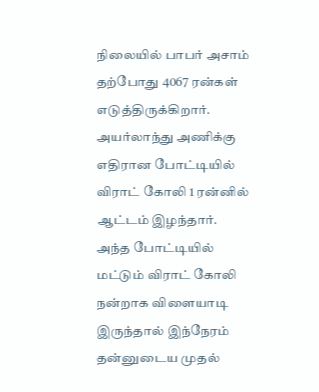நிலையில் பாபர் அசாம் தற்போது 4067 ரன்கள் எடுத்திருக்கிறார். அயர்லாந்து அணிக்கு எதிரான போட்டியில் விராட் கோலி 1 ரன்னில் ஆட்டம் இழந்தார்.
அந்த போட்டியில் மட்டும் விராட் கோலி நன்றாக விளையாடி இருந்தால் இந்நேரம் தன்னுடைய முதல்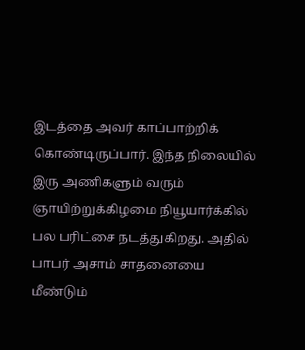இடத்தை அவர் காப்பாற்றிக் கொண்டிருப்பார். இந்த நிலையில் இரு அணிகளும் வரும் ஞாயிற்றுக்கிழமை நியூயார்க்கில் பல பரிட்சை நடத்துகிறது. அதில் பாபர் அசாம் சாதனையை மீண்டும்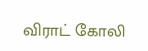விராட் கோலி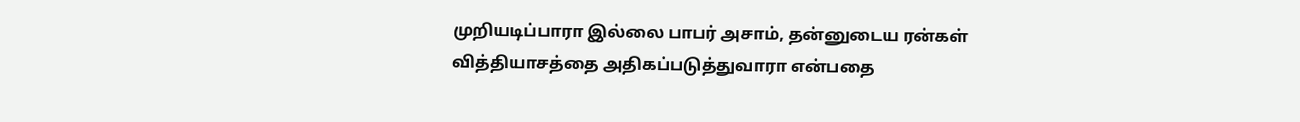முறியடிப்பாரா இல்லை பாபர் அசாம், தன்னுடைய ரன்கள் வித்தியாசத்தை அதிகப்படுத்துவாரா என்பதை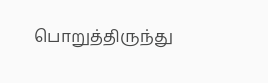பொறுத்திருந்து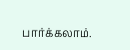பார்க்கலாம்.